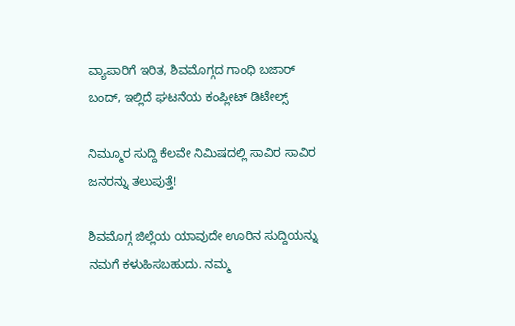ವ್ಯಾಪಾರಿಗೆ ಇರಿತ, ಶಿವಮೊಗ್ಗದ ಗಾಂಧಿ ಬಜಾರ್‌ ಬಂದ್‌, ಇಲ್ಲಿದೆ ಘಟನೆಯ ಕಂಪ್ಲೀಟ್‌ ಡಿಟೇಲ್ಸ್‌

ನಿಮ್ಮೂರ ಸುದ್ದಿ ಕೆಲವೇ ನಿಮಿಷದಲ್ಲಿ ಸಾವಿರ ಸಾವಿರ ಜನರನ್ನು ತಲುಪುತ್ತೆ!

ಶಿವಮೊಗ್ಗ ಜಿಲ್ಲೆಯ ಯಾವುದೇ ಊರಿನ ಸುದ್ದಿಯನ್ನು ನಮಗೆ ಕಳುಹಿಸಬಹುದು. ನಮ್ಮ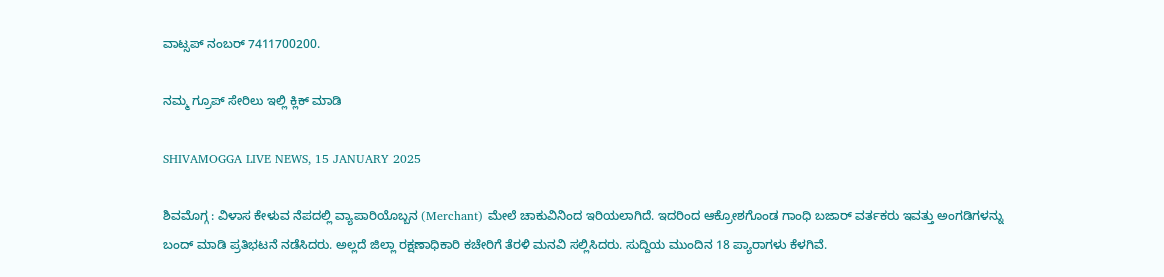ವಾಟ್ಸಪ್‌ ನಂಬರ್ 7411700200.

ನಮ್ಮ ಗ್ರೂಪ್‌ ಸೇರಿಲು ಇಲ್ಲಿ ಕ್ಲಿಕ್‌ ಮಾಡಿ

SHIVAMOGGA LIVE NEWS, 15 JANUARY 2025

ಶಿವಮೊಗ್ಗ : ವಿಳಾಸ ಕೇಳುವ ನೆಪದಲ್ಲಿ ವ್ಯಾಪಾರಿಯೊಬ್ಬನ (Merchant) ಮೇಲೆ ಚಾಕುವಿನಿಂದ ಇರಿಯಲಾಗಿದೆ. ಇದರಿಂದ ಆಕ್ರೋಶಗೊಂಡ ಗಾಂಧಿ ಬಜಾರ್‌ ವರ್ತಕರು ಇವತ್ತು ಅಂಗಡಿಗಳನ್ನು ಬಂದ್‌ ಮಾಡಿ ಪ್ರತಿಭಟನೆ ನಡೆಸಿದರು. ಅಲ್ಲದೆ ಜಿಲ್ಲಾ ರಕ್ಷಣಾಧಿಕಾರಿ ಕಚೇರಿಗೆ ತೆರಳಿ ಮನವಿ ಸಲ್ಲಿಸಿದರು. ಸುದ್ದಿಯ ಮುಂದಿನ 18 ಪ್ಯಾರಾಗಳು ಕೆಳಗಿವೆ.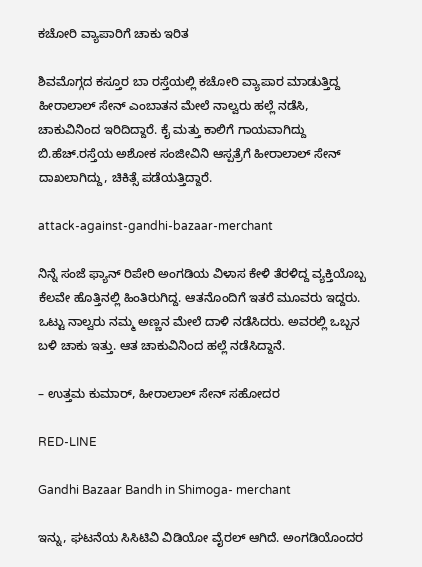ಕಚೋರಿ ವ್ಯಾಪಾರಿಗೆ ಚಾಕು ಇರಿತ

ಶಿವಮೊಗ್ಗದ ಕಸ್ತೂರ ಬಾ ರಸ್ತೆಯಲ್ಲಿ ಕಚೋರಿ ವ್ಯಾಪಾರ ಮಾಡುತ್ತಿದ್ದ ಹೀರಾಲಾಲ್‌ ಸೇನ್‌ ಎಂಬಾತನ ಮೇಲೆ ನಾಲ್ವರು ಹಲ್ಲೆ ನಡೆಸಿ, ಚಾಕುವಿನಿಂದ ಇರಿದಿದ್ದಾರೆ. ಕೈ ಮತ್ತು ಕಾಲಿಗೆ ಗಾಯವಾಗಿದ್ದು ಬಿ.ಹೆಚ್.ರಸ್ತೆಯ ಅಶೋಕ ಸಂಜೀವಿನಿ ಆಸ್ಪತ್ರೆಗೆ ಹೀರಾಲಾಲ್‌ ಸೇನ್‌ ದಾಖಲಾಗಿದ್ದು, ಚಿಕಿತ್ಸೆ ಪಡೆಯತ್ತಿದ್ದಾರೆ.

attack-against-gandhi-bazaar-merchant

ನಿನ್ನೆ ಸಂಜೆ ಫ್ಯಾನ್‌ ರಿಪೇರಿ ಅಂಗಡಿಯ ವಿಳಾಸ ಕೇಳಿ ತೆರಳಿದ್ದ ವ್ಯಕ್ತಿಯೊಬ್ಬ ಕೆಲವೇ ಹೊತ್ತಿನಲ್ಲಿ ಹಿಂತಿರುಗಿದ್ದ. ಆತನೊಂದಿಗೆ ಇತರೆ ಮೂವರು ಇದ್ದರು. ಒಟ್ಟು ನಾಲ್ವರು ನಮ್ಮ ಅಣ್ಣನ ಮೇಲೆ ದಾಳಿ ನಡೆಸಿದರು. ಅವರಲ್ಲಿ ಒಬ್ಬನ ಬಳಿ ಚಾಕು ಇತ್ತು. ಆತ ಚಾಕುವಿನಿಂದ ಹಲ್ಲೆ ನಡೆಸಿದ್ದಾನೆ.

– ಉತ್ತಮ ಕುಮಾರ್‌, ಹೀರಾಲಾಲ್‌ ಸೇನ್‌ ಸಹೋದರ

RED-LINE

Gandhi Bazaar Bandh in Shimoga- merchant

ಇನ್ನು, ಘಟನೆಯ ಸಿಸಿಟಿವಿ ವಿಡಿಯೋ ವೈರಲ್‌ ಆಗಿದೆ. ಅಂಗಡಿಯೊಂದರ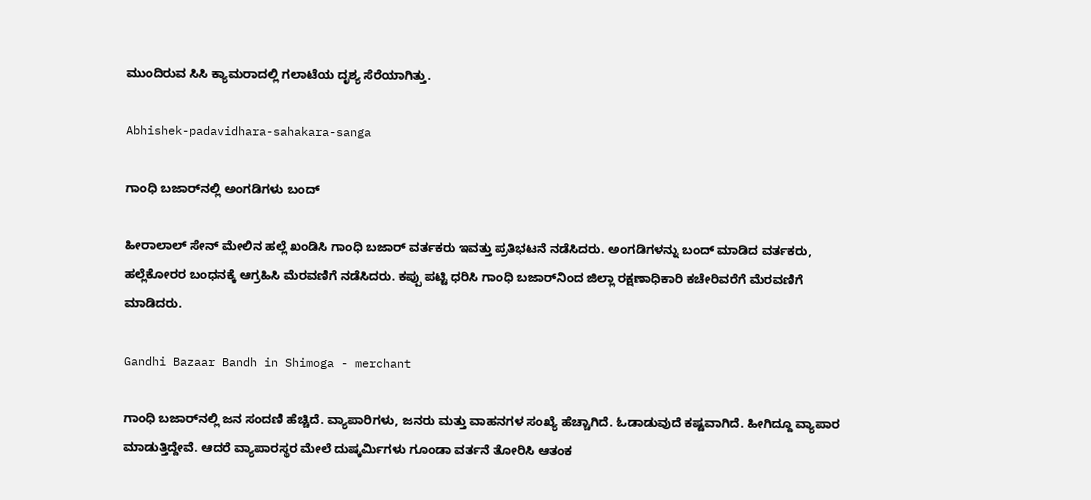ಮುಂದಿರುವ ಸಿಸಿ ಕ್ಯಾಮರಾದಲ್ಲಿ ಗಲಾಟೆಯ ದೃಶ್ಯ ಸೆರೆಯಾಗಿತ್ತು.

Abhishek-padavidhara-sahakara-sanga

ಗಾಂಧಿ ಬಜಾರ್‌ನಲ್ಲಿ ಅಂಗಡಿಗಳು ಬಂದ್‌

ಹೀರಾಲಾಲ್‌ ಸೇನ್‌ ಮೇಲಿನ ಹಲ್ಲೆ ಖಂಡಿಸಿ ಗಾಂಧಿ ಬಜಾರ್‌ ವರ್ತಕರು ಇವತ್ತು ಪ್ರತಿಭಟನೆ ನಡೆಸಿದರು. ಅಂಗಡಿಗಳನ್ನು ಬಂದ್‌ ಮಾಡಿದ ವರ್ತಕರು, ಹಲ್ಲೆಕೋರರ ಬಂಧನಕ್ಕೆ ಆಗ್ರಹಿಸಿ ಮೆರವಣಿಗೆ ನಡೆಸಿದರು. ಕಪ್ಪು ಪಟ್ಟಿ ಧರಿಸಿ ಗಾಂಧಿ ಬಜಾರ್‌ನಿಂದ ಜಿಲ್ಲಾ ರಕ್ಷಣಾಧಿಕಾರಿ ಕಚೇರಿವರೆಗೆ ಮೆರವಣಿಗೆ ಮಾಡಿದರು.

Gandhi Bazaar Bandh in Shimoga - merchant

ಗಾಂಧಿ ಬಜಾರ್‌ನಲ್ಲಿ ಜನ ಸಂದಣಿ ಹೆಚ್ಚಿದೆ. ವ್ಯಾಪಾರಿಗಳು, ಜನರು ಮತ್ತು ವಾಹನಗಳ ಸಂಖ್ಯೆ ಹೆಚ್ಚಾಗಿದೆ. ಓಡಾಡುವುದೆ ಕಷ್ಟವಾಗಿದೆ. ಹೀಗಿದ್ದೂ ವ್ಯಾಪಾರ ಮಾಡುತ್ತಿದ್ದೇವೆ. ಆದರೆ ವ್ಯಾಪಾರಸ್ಥರ ಮೇಲೆ ದುಷ್ಕರ್ಮಿಗಳು ಗೂಂಡಾ ವರ್ತನೆ ತೋರಿಸಿ ಆತಂಕ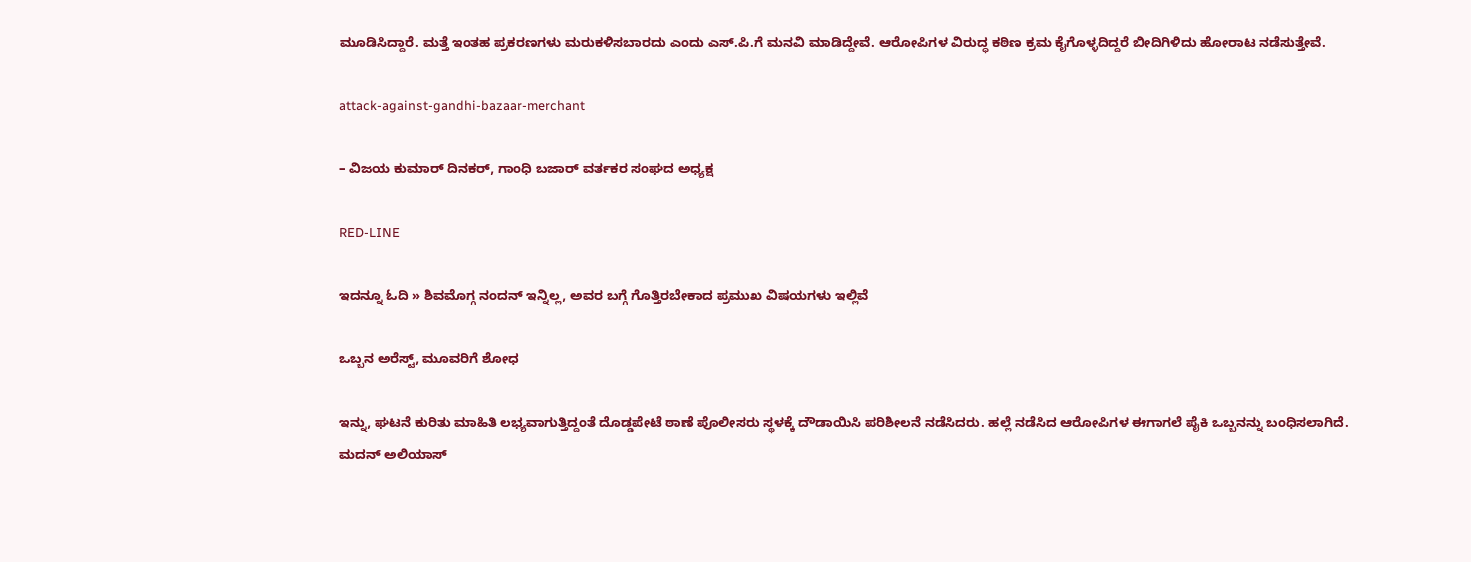ಮೂಡಿಸಿದ್ದಾರೆ. ಮತ್ತೆ ಇಂತಹ ಪ್ರಕರಣಗಳು ಮರುಕಳಿಸಬಾರದು ಎಂದು ಎಸ್‌.ಪಿ.ಗೆ ಮನವಿ ಮಾಡಿದ್ದೇವೆ. ಆರೋಪಿಗಳ ವಿರುದ್ಧ ಕಠಿಣ ಕ್ರಮ ಕೈಗೊಳ್ಳದಿದ್ದರೆ ಬೀದಿಗಿಳಿದು ಹೋರಾಟ ನಡೆಸುತ್ತೇವೆ.

attack-against-gandhi-bazaar-merchant

– ವಿಜಯ ಕುಮಾರ್‌ ದಿನಕರ್‌, ಗಾಂಧಿ ಬಜಾರ್‌ ವರ್ತಕರ ಸಂಘದ ಅಧ್ಯಕ್ಷ

RED-LINE

ಇದನ್ನೂ ಓದಿ » ಶಿವಮೊಗ್ಗ ನಂದನ್‌ ಇನ್ನಿಲ್ಲ, ಅವರ ಬಗ್ಗೆ ಗೊತ್ತಿರಬೇಕಾದ ಪ್ರಮುಖ ವಿಷಯಗಳು ಇಲ್ಲಿವೆ

ಒಬ್ಬನ ಅರೆಸ್ಟ್‌, ಮೂವರಿಗೆ ಶೋಧ

ಇನ್ನು, ಘಟನೆ ಕುರಿತು ಮಾಹಿತಿ ಲಭ್ಯವಾಗುತ್ತಿದ್ದಂತೆ ದೊಡ್ಡಪೇಟೆ ಠಾಣೆ ಪೊಲೀಸರು ಸ್ಥಳಕ್ಕೆ ದೌಡಾಯಿಸಿ ಪರಿಶೀಲನೆ ನಡೆಸಿದರು. ಹಲ್ಲೆ ನಡೆಸಿದ ಆರೋಪಿಗಳ ಈಗಾಗಲೆ ಪೈಕಿ ಒಬ್ಬನನ್ನು ಬಂಧಿಸಲಾಗಿದೆ. ಮದನ್‌ ಅಲಿಯಾಸ್‌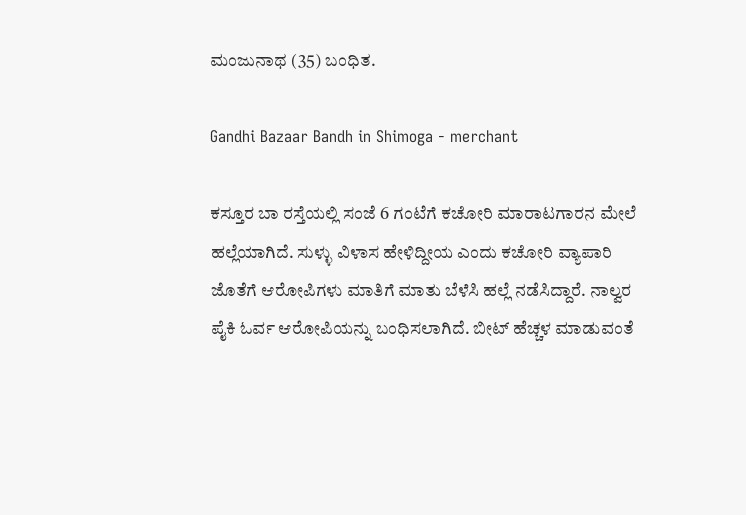ಮಂಜುನಾಥ (35) ಬಂಧಿತ.

Gandhi Bazaar Bandh in Shimoga - merchant

ಕಸ್ತೂರ ಬಾ ರಸ್ತೆಯಲ್ಲಿ ಸಂಜೆ 6 ಗಂಟೆಗೆ ಕಚೋರಿ ಮಾರಾಟಗಾರನ ಮೇಲೆ ಹಲ್ಲೆಯಾಗಿದೆ. ಸುಳ್ಳು ವಿಳಾಸ ಹೇಳಿದ್ದೀಯ ಎಂದು ಕಚೋರಿ ವ್ಯಾಪಾರಿ ಜೊತೆಗೆ ಆರೋಪಿಗಳು ಮಾತಿಗೆ ಮಾತು ಬೆಳೆಸಿ ಹಲ್ಲೆ ನಡೆಸಿದ್ದಾರೆ. ನಾಲ್ವರ ಪೈಕಿ ಓರ್ವ ಆರೋಪಿಯನ್ನು ಬಂಧಿಸಲಾಗಿದೆ. ಬೀಟ್‌ ಹೆಚ್ಚಳ ಮಾಡುವಂತೆ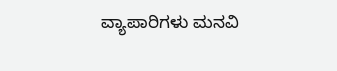ವ್ಯಾಪಾರಿಗಳು ಮನವಿ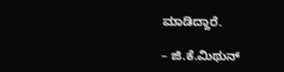ಮಾಡಿದ್ದಾರೆ.

– ಜಿ.ಕೆ.ಮಿಥುನ್‌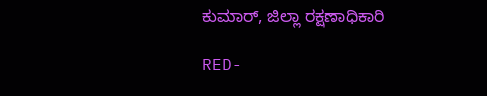ಕುಮಾರ್‌, ಜಿಲ್ಲಾ ರಕ್ಷಣಾಧಿಕಾರಿ

RED-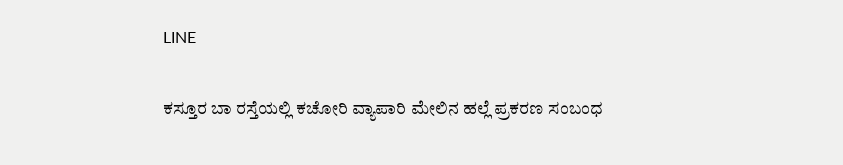LINE

ಕಸ್ತೂರ ಬಾ ರಸ್ತೆಯಲ್ಲಿ ಕಚೋರಿ ವ್ಯಾಪಾರಿ ಮೇಲಿನ ಹಲ್ಲೆ ಪ್ರಕರಣ ಸಂಬಂಧ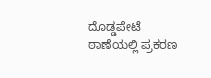ದೊಡ್ಡಪೇಟೆ ಠಾಣೆಯಲ್ಲಿ ಪ್ರಕರಣ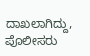ದಾಖಲಾಗಿದ್ದು, ಪೊಲೀಸರು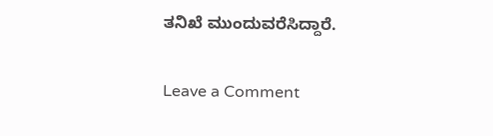ತನಿಖೆ ಮುಂದುವರೆಸಿದ್ದಾರೆ.

Leave a Comment